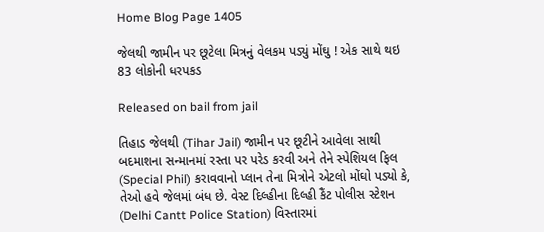Home Blog Page 1405

જેલથી જામીન પર છૂટેલા મિત્રનું વેલકમ પડ્યું મોંઘુ ! એક સાથે થઇ 83 લોકોની ધરપકડ

Released on bail from jail

તિહાડ જેલથી (Tihar Jail) જામીન પર છૂટીને આવેલા સાથી બદમાશના સન્માનમાં રસ્તા પર પરેડ કરવી અને તેને સ્પેશિયલ ફિલ (Special Phil) કરાવવાનો પ્લાન તેના મિત્રોને એટલો મોંઘો પડ્યો કે, તેઓ હવે જેલમાં બંધ છે. વેસ્ટ દિલ્હીના દિલ્હી કૈંટ પોલીસ સ્ટેશન (Delhi Cantt Police Station) વિસ્તારમાં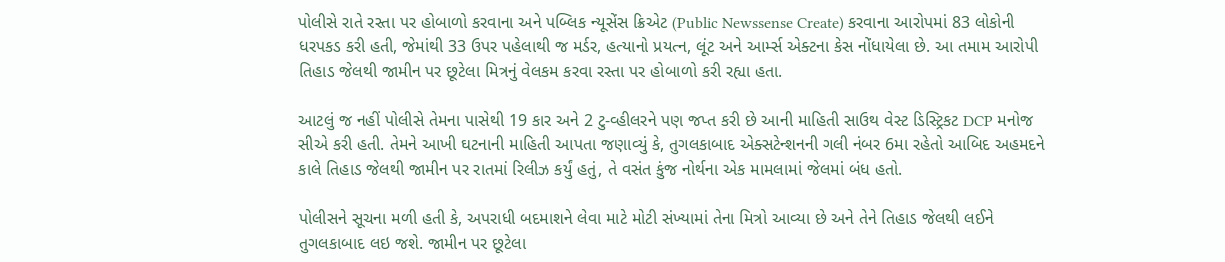પોલીસે રાતે રસ્તા પર હોબાળો કરવાના અને પબ્લિક ન્યૂસેંસ ક્રિએટ (Public Newssense Create) કરવાના આરોપમાં 83 લોકોની ધરપકડ કરી હતી, જેમાંથી 33 ઉપર પહેલાથી જ મર્ડર, હત્યાનો પ્રયત્ન, લૂંટ અને આર્મ્સ એક્ટના કેસ નોંધાયેલા છે. આ તમામ આરોપી તિહાડ જેલથી જામીન પર છૂટેલા મિત્રનું વેલકમ કરવા રસ્તા પર હોબાળો કરી રહ્યા હતા.

આટલું જ નહીં પોલીસે તેમના પાસેથી 19 કાર અને 2 ટુ-વ્હીલરને પણ જપ્ત કરી છે આની માહિતી સાઉથ વેસ્ટ ડિસ્ટ્રિકટ DCP મનોજ સીએ કરી હતી. તેમને આખી ઘટનાની માહિતી આપતા જણાવ્યું કે, તુગલકાબાદ એક્સટેન્શનની ગલી નંબર 6મા રહેતો આબિદ અહમદને કાલે તિહાડ જેલથી જામીન પર રાતમાં રિલીઝ કર્યું હતું, તે વસંત કુંજ નોર્થના એક મામલામાં જેલમાં બંધ હતો.

પોલીસને સૂચના મળી હતી કે, અપરાધી બદમાશને લેવા માટે મોટી સંખ્યામાં તેના મિત્રો આવ્યા છે અને તેને તિહાડ જેલથી લઈને તુગલકાબાદ લઇ જશે. જામીન પર છૂટેલા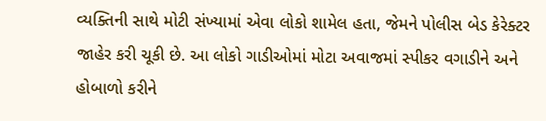વ્યક્તિની સાથે મોટી સંખ્યામાં એવા લોકો શામેલ હતા, જેમને પોલીસ બેડ કેરેક્ટર જાહેર કરી ચૂકી છે. આ લોકો ગાડીઓમાં મોટા અવાજમાં સ્પીકર વગાડીને અને હોબાળો કરીને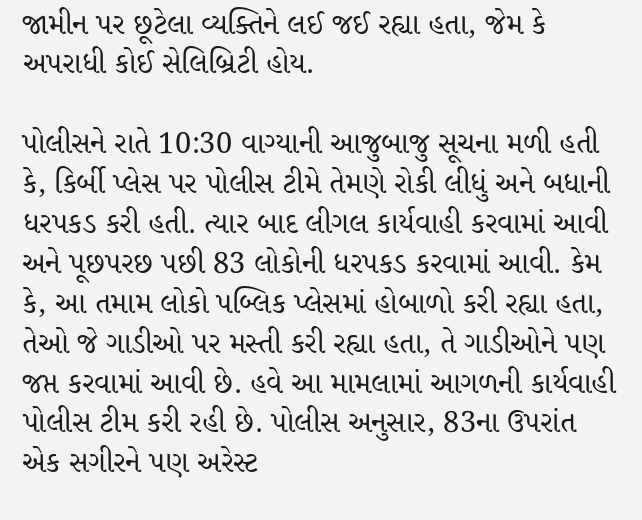જામીન પર છૂટેલા વ્યક્તિને લઈ જઈ રહ્યા હતા, જેમ કે અપરાધી કોઈ સેલિબ્રિટી હોય.

પોલીસને રાતે 10:30 વાગ્યાની આજુબાજુ સૂચના મળી હતી કે, કિર્બી પ્લેસ પર પોલીસ ટીમે તેમણે રોકી લીધું અને બધાની ધરપકડ કરી હતી. ત્યાર બાદ લીગલ કાર્યવાહી કરવામાં આવી અને પૂછપરછ પછી 83 લોકોની ધરપકડ કરવામાં આવી. કેમ કે, આ તમામ લોકો પબ્લિક પ્લેસમાં હોબાળો કરી રહ્યા હતા, તેઓ જે ગાડીઓ પર મસ્તી કરી રહ્યા હતા, તે ગાડીઓને પણ જપ્ત કરવામાં આવી છે. હવે આ મામલામાં આગળની કાર્યવાહી પોલીસ ટીમ કરી રહી છે. પોલીસ અનુસાર, 83ના ઉપરાંત એક સગીરને પણ અરેસ્ટ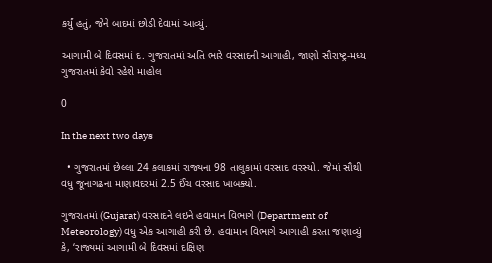કર્યું હતું, જેને બાદમાં છોડી દેવામાં આવ્યું.

આગામી બે દિવસમાં દ. ગુજરાતમાં અતિ ભારે વરસાદની આગાહી, જાણો સૌરાષ્ટ્ર-મધ્ય ગુજરાતમાં કેવો રહેશે માહોલ

0

In the next two days

  • ગુજરાતમાં છેલ્લા 24 કલાકમાં રાજ્યના 98 તાલુકામાં વરસાદ વરસ્યો. જેમાં સૌથી વધુ જૂનાગઢના માણાવદરમાં 2.5 ઈંચ વરસાદ ખાબક્યો.

ગુજરાતમાં (Gujarat) વરસાદને લઇને હવામાન વિભાગે (Department of Meteorology) વધુ એક આગાહી કરી છે. હવામાન વિભાગે આગાહી કરતા જણાવ્યું કે, ‘રાજ્યમાં આગામી બે દિવસમાં દક્ષિણ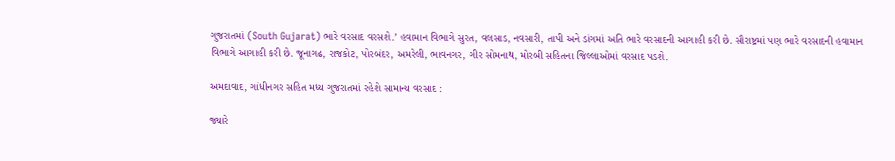ગુજરાતમાં (South Gujarat) ભારે વરસાદ વરસશે.’ હવામાન વિભાગે સુરત, વલસાડ, નવસારી, તાપી અને ડાંગમાં અતિ ભારે વરસાદની આગાહી કરી છે. સૌરાષ્ટ્રમાં પણ ભારે વરસાદની હવામાન વિભાગે આગાહી કરી છે. જૂનાગઢ, રાજકોટ, પોરબંદર, અમરેલી, ભાવનગર, ગીર સોમનાથ, મોરબી સહિતના જિલ્લાઓમાં વરસાદ પડશે.

અમદાવાદ, ગાંધીનગર સહિત મધ્ય ગુજરાતમાં રહેશે સામાન્ય વરસાદ :

જ્યારે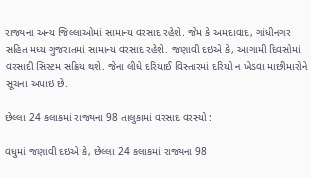રાજ્યના અન્ય જિલ્લાઓમાં સામાન્ય વરસાદ રહેશે. જેમ કે અમદાવાદ, ગાંધીનગર સહિત મધ્ય ગુજરાતમાં સામાન્ય વરસાદ રહેશે. જણાવી દઇએ કે, આગામી દિવસોમાં વરસાદી સિસ્ટમ સક્રિય થશે. જેના લીધે દરિયાઈ વિસ્તારમાં દરિયો ન ખેડવા માછીમારોને સૂચના અપાઇ છે.

છેલ્લા 24 કલાકમાં રાજ્યના 98 તાલુકામાં વરસાદ વરસ્યો :

વધુમાં જણાવી દઇએ કે, છેલ્લા 24 કલાકમાં રાજ્યના 98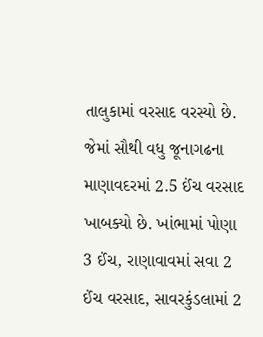તાલુકામાં વરસાદ વરસ્યો છે. જેમાં સૌથી વધુ જૂનાગઢના માણાવદરમાં 2.5 ઈંચ વરસાદ ખાબક્યો છે. ખાંભામાં પોણા 3 ઈંચ, રાણાવાવમાં સવા 2 ઈંચ વરસાદ, સાવરકુંડલામાં 2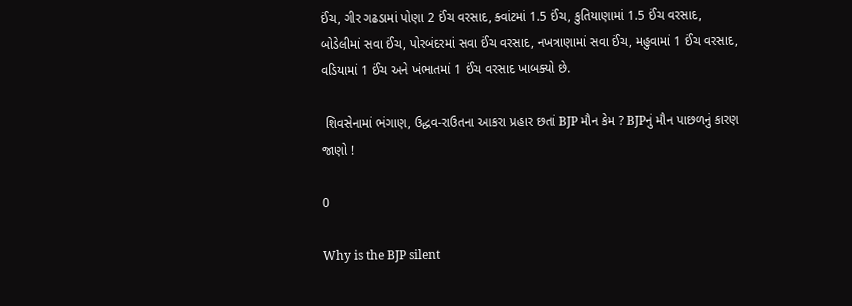ઈંચ, ગીર ગઢડામાં પોણા 2 ઈંચ વરસાદ, ક્વાંટમાં 1.5 ઈંચ, કુતિયાણામાં 1.5 ઈંચ વરસાદ, બોડેલીમાં સવા ઈંચ, પોરબંદરમાં સવા ઈંચ વરસાદ, નખત્રાણામાં સવા ઈંચ, મહુવામાં 1 ઈંચ વરસાદ, વડિયામાં 1 ઈંચ અને ખંભાતમાં 1 ઈંચ વરસાદ ખાબક્યો છે.

 શિવસેનામાં ભંગાણ, ઉદ્ધવ-રાઉતના આકરા પ્રહાર છતાં BJP મૌન કેમ ? BJPનું મૌન પાછળનું કારણ જાણો !

0

Why is the BJP silent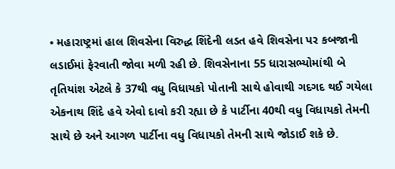• મહારાષ્ટ્રમાં હાલ શિવસેના વિરુદ્ધ શિંદેની લડત હવે શિવસેના પર કબજાની લડાઈમાં ફેરવાતી જોવા મળી રહી છે. શિવસેનાના 55 ધારાસભ્યોમાંથી બે તૃતિયાંશ એટલે કે 37થી વધુ વિધાયકો પોતાની સાથે હોવાથી ગદગદ થઈ ગયેલા એકનાથ શિંદે હવે એવો દાવો કરી રહ્યા છે કે પાર્ટીના 40થી વધુ વિધાયકો તેમની સાથે છે અને આગળ પાર્ટીના વધુ વિધાયકો તેમની સાથે જોડાઈ શકે છે.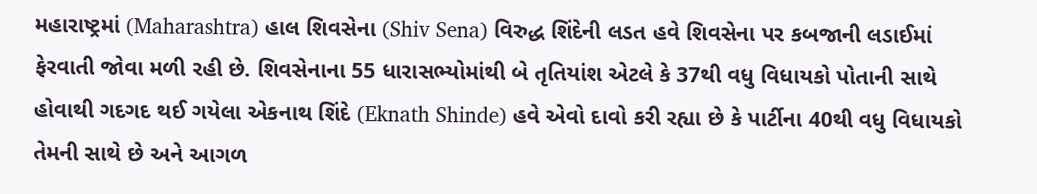મહારાષ્ટ્રમાં (Maharashtra) હાલ શિવસેના (Shiv Sena) વિરુદ્ધ શિંદેની લડત હવે શિવસેના પર કબજાની લડાઈમાં ફેરવાતી જોવા મળી રહી છે. શિવસેનાના 55 ધારાસભ્યોમાંથી બે તૃતિયાંશ એટલે કે 37થી વધુ વિધાયકો પોતાની સાથે હોવાથી ગદગદ થઈ ગયેલા એકનાથ શિંદે (Eknath Shinde) હવે એવો દાવો કરી રહ્યા છે કે પાર્ટીના 40થી વધુ વિધાયકો તેમની સાથે છે અને આગળ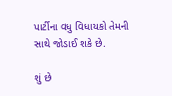પાર્ટીના વધુ વિધાયકો તેમની સાથે જોડાઈ શકે છે.

શું છે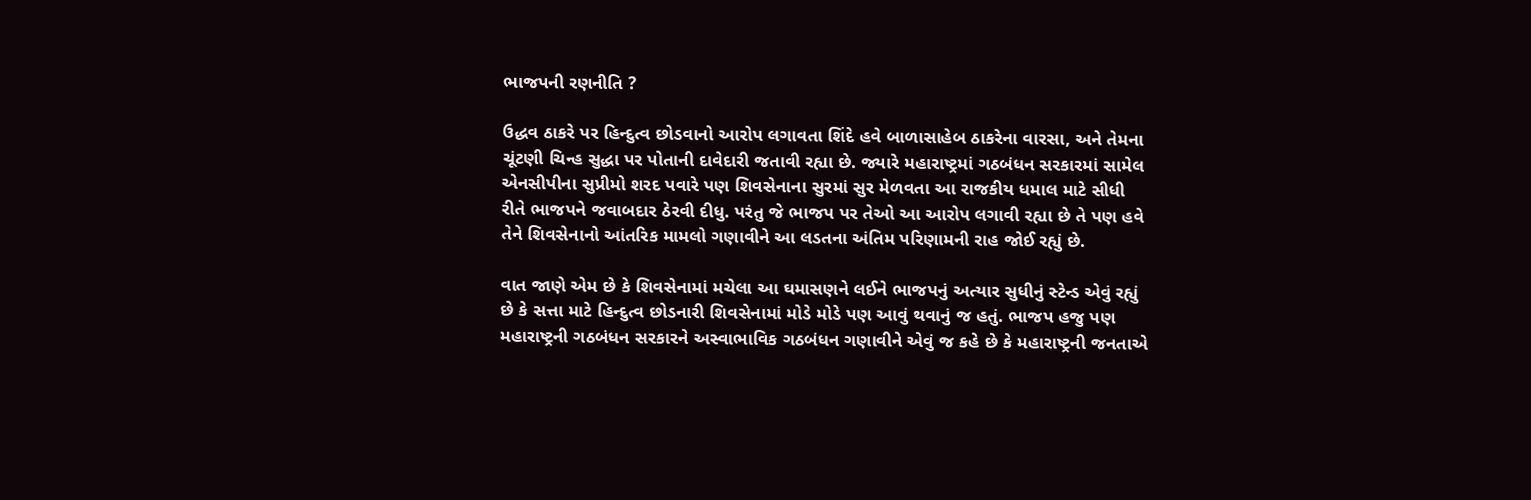ભાજપની રણનીતિ ?

ઉદ્ધવ ઠાકરે પર હિન્દુત્વ છોડવાનો આરોપ લગાવતા શિંદે હવે બાળાસાહેબ ઠાકરેના વારસા, અને તેમના ચૂંટણી ચિન્હ સુદ્ધા પર પોતાની દાવેદારી જતાવી રહ્યા છે. જ્યારે મહારાષ્ટ્રમાં ગઠબંધન સરકારમાં સામેલ એનસીપીના સુપ્રીમો શરદ પવારે પણ શિવસેનાના સુરમાં સુર મેળવતા આ રાજકીય ધમાલ માટે સીધી રીતે ભાજપને જવાબદાર ઠેરવી દીધુ. પરંતુ જે ભાજપ પર તેઓ આ આરોપ લગાવી રહ્યા છે તે પણ હવે તેને શિવસેનાનો આંતરિક મામલો ગણાવીને આ લડતના અંતિમ પરિણામની રાહ જોઈ રહ્યું છે.

વાત જાણે એમ છે કે શિવસેનામાં મચેલા આ ઘમાસણને લઈને ભાજપનું અત્યાર સુધીનું સ્ટેન્ડ એવું રહ્યું છે કે સત્તા માટે હિન્દુત્વ છોડનારી શિવસેનામાં મોડે મોડે પણ આવું થવાનું જ હતું. ભાજપ હજુ પણ મહારાષ્ટ્રની ગઠબંધન સરકારને અસ્વાભાવિક ગઠબંધન ગણાવીને એવું જ કહે છે કે મહારાષ્ટ્રની જનતાએ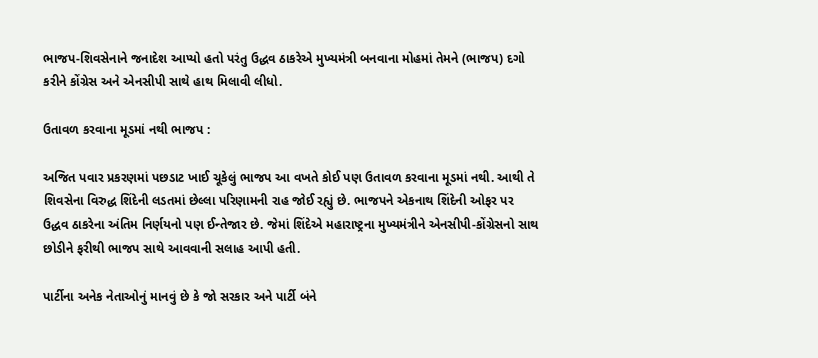ભાજપ-શિવસેનાને જનાદેશ આપ્યો હતો પરંતુ ઉદ્ધવ ઠાકરેએ મુખ્યમંત્રી બનવાના મોહમાં તેમને (ભાજપ) દગો કરીને કોંગ્રેસ અને એનસીપી સાથે હાથ મિલાવી લીધો.

ઉતાવળ કરવાના મૂડમાં નથી ભાજપ :

અજિત પવાર પ્રકરણમાં પછડાટ ખાઈ ચૂકેલું ભાજપ આ વખતે કોઈ પણ ઉતાવળ કરવાના મૂડમાં નથી. આથી તે શિવસેના વિરુદ્ધ શિંદેની લડતમાં છેલ્લા પરિણામની રાહ જોઈ રહ્યું છે. ભાજપને એકનાથ શિંદેની ઓફર પર ઉદ્ધવ ઠાકરેના અંતિમ નિર્ણયનો પણ ઈન્તેજાર છે. જેમાં શિંદેએ મહારાષ્ટ્રના મુખ્યમંત્રીને એનસીપી-કોંગ્રેસનો સાથ છોડીને ફરીથી ભાજપ સાથે આવવાની સલાહ આપી હતી.

પાર્ટીના અનેક નેતાઓનું માનવું છે કે જો સરકાર અને પાર્ટી બંને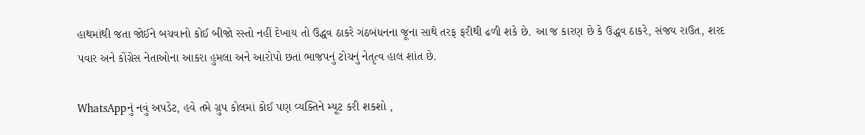હાથમાંથી જતા જોઈને બચવાનો કોઈ બીજો રસ્તો નહીં દેખાય તો ઉદ્ધવ ઠાકરે ગંઠબંધનના જૂના સાથે તરફ ફરીથી ઢળી શકે છે. આ જ કારણ છે કે ઉદ્ધવ ઠાકરે, સંજય રાઉત, શરદ પવાર અને કોંગ્રેસ નેતાઓના આકરા હુમલા અને આરોપો છતાં ભાજપનું ટોચનું નેતૃત્વ હાલ શાંત છે.

WhatsAppનું નવું અપડેટ, હવે તમે ગ્રુપ કોલમાં કોઈ પણ વ્યક્તિને મ્યૂટ કરી શકશો ,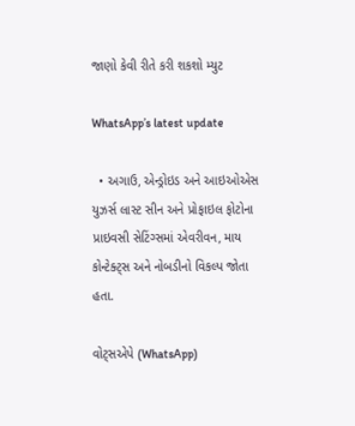જાણો કેવી રીતે કરી શકશો મ્યુટ

WhatsApp’s latest update

  • અગાઉ, એન્ડ્રોઇડ અને આઇઓએસ યુઝર્સ લાસ્ટ સીન અને પ્રોફાઇલ ફોટોના પ્રાઇવસી સેટિંગ્સમાં એવરીવન, માય કોન્ટેક્ટ્સ અને નોબડીનો વિકલ્પ જોતા હતા.

વોટ્સએપે (WhatsApp)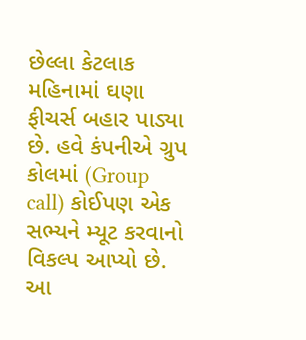છેલ્લા કેટલાક મહિનામાં ઘણા ફીચર્સ બહાર પાડ્યા છે. હવે કંપનીએ ગ્રુપ કોલમાં (Group call) કોઈપણ એક સભ્યને મ્યૂટ કરવાનો વિકલ્પ આપ્યો છે. આ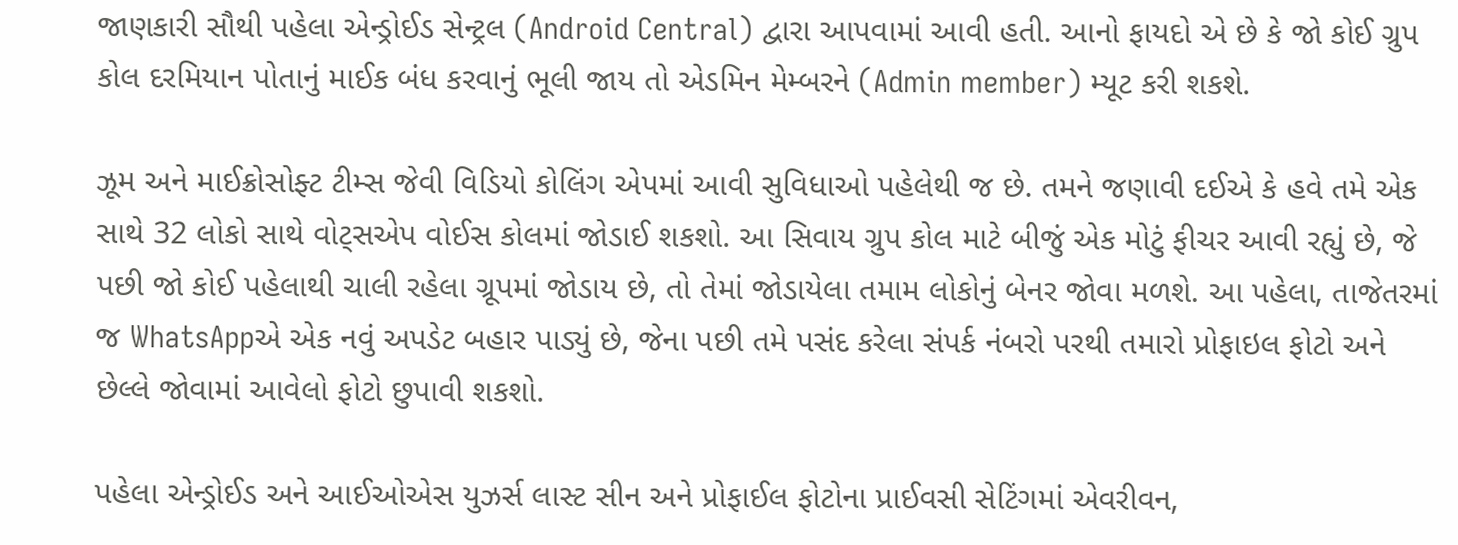જાણકારી સૌથી પહેલા એન્ડ્રોઈડ સેન્ટ્રલ (Android Central) દ્વારા આપવામાં આવી હતી. આનો ફાયદો એ છે કે જો કોઈ ગ્રુપ કોલ દરમિયાન પોતાનું માઈક બંધ કરવાનું ભૂલી જાય તો એડમિન મેમ્બરને (Admin member) મ્યૂટ કરી શકશે.

ઝૂમ અને માઈક્રોસોફ્ટ ટીમ્સ જેવી વિડિયો કોલિંગ એપમાં આવી સુવિધાઓ પહેલેથી જ છે. તમને જણાવી દઈએ કે હવે તમે એક સાથે 32 લોકો સાથે વોટ્સએપ વોઈસ કોલમાં જોડાઈ શકશો. આ સિવાય ગ્રુપ કોલ માટે બીજું એક મોટું ફીચર આવી રહ્યું છે, જે પછી જો કોઈ પહેલાથી ચાલી રહેલા ગ્રૂપમાં જોડાય છે, તો તેમાં જોડાયેલા તમામ લોકોનું બેનર જોવા મળશે. આ પહેલા, તાજેતરમાં જ WhatsAppએ એક નવું અપડેટ બહાર પાડ્યું છે, જેના પછી તમે પસંદ કરેલા સંપર્ક નંબરો પરથી તમારો પ્રોફાઇલ ફોટો અને છેલ્લે જોવામાં આવેલો ફોટો છુપાવી શકશો.

પહેલા એન્ડ્રોઈડ અને આઈઓએસ યુઝર્સ લાસ્ટ સીન અને પ્રોફાઈલ ફોટોના પ્રાઈવસી સેટિંગમાં એવરીવન,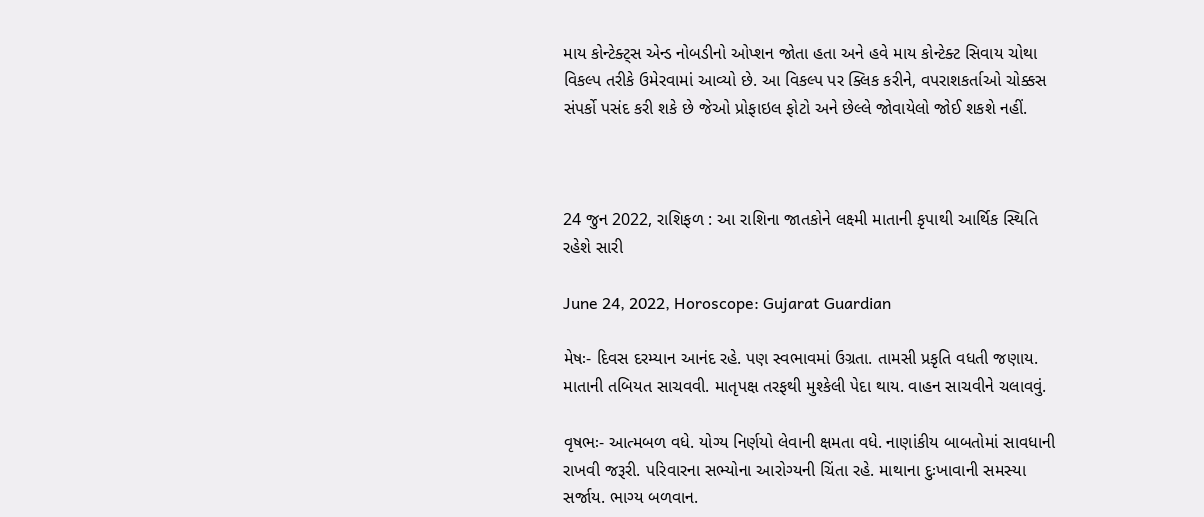માય કોન્ટેક્ટ્સ એન્ડ નોબડીનો ઓપ્શન જોતા હતા અને હવે માય કોન્ટેક્ટ સિવાય ચોથા વિકલ્પ તરીકે ઉમેરવામાં આવ્યો છે. આ વિકલ્પ પર ક્લિક કરીને, વપરાશકર્તાઓ ચોક્કસ સંપર્કો પસંદ કરી શકે છે જેઓ પ્રોફાઇલ ફોટો અને છેલ્લે જોવાયેલો જોઈ શકશે નહીં.



24 જુન 2022, રાશિફળ : આ રાશિના જાતકોને લક્ષ્મી માતાની કૃપાથી આર્થિક સ્થિતિ રહેશે સારી

June 24, 2022, Horoscope: Gujarat Guardian

મેષઃ- દિવસ દરમ્યાન આનંદ રહે. પણ સ્વભાવમાં ઉગ્રતા. તામસી પ્રકૃતિ વધતી જણાય. માતાની તબિયત સાચવવી. માતૃપક્ષ તરફથી મુશ્કેલી પેદા થાય. વાહન સાચવીને ચલાવવું.

વૃષભઃ- આત્મબળ વધે. યોગ્ય નિર્ણયો લેવાની ક્ષમતા વધે. નાણાંકીય બાબતોમાં સાવધાની રાખવી જરૂરી. પરિવારના સભ્યોના આરોગ્યની ચિંતા રહે. માથાના દુઃખાવાની સમસ્યા સર્જાય. ભાગ્ય બળવાન.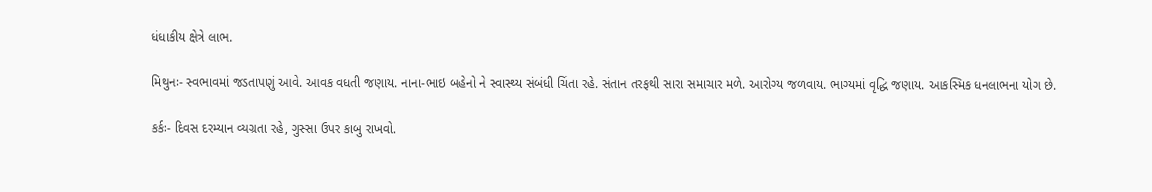ધંધાકીય ક્ષેત્રે લાભ.

મિથુનઃ- સ્વભાવમાં જડતાપણું આવે. આવક વધતી જણાય. નાના-ભાઇ બહેનો ને સ્વાસ્થ્ય સંબંધી ચિંતા રહે. સંતાન તરફથી સારા સમાચાર મળે. આરોગ્ય જળવાય. ભાગ્યમાં વૃદ્ધિ જણાય. આકસ્મિક ધનલાભના યોગ છે.

કર્કઃ- દિવસ દરમ્યાન વ્યગ્રતા રહે, ગુસ્સા ઉપર કાબુ રાખવો.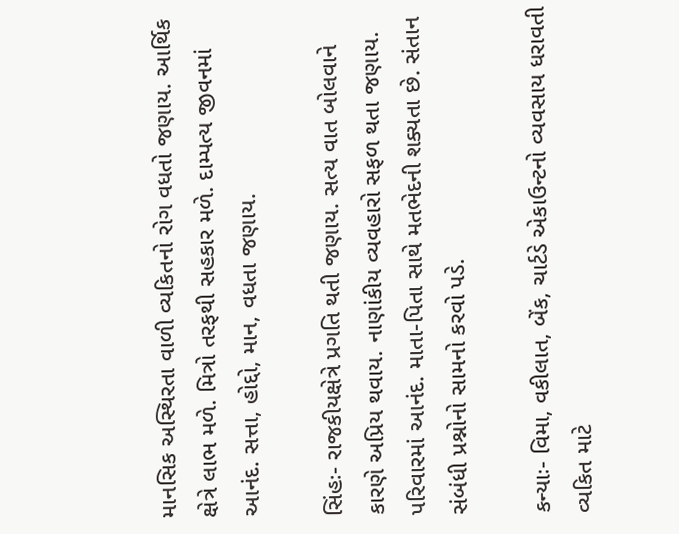માનસિક અસ્થિરતા વાળી વ્યકિતનો રોગ વધતો જણાય. આર્થિક ક્ષેત્રે લાભ મળે. મિત્રો તરફથી સહકાર મળે. દામ્પત્ય જીવનમાં આનંદ. સત્તા, હોદ્દો, માન, વધતા જણાય.

સિંહઃ- રાજકીયક્ષેત્રે પ્રગતિ થતી જણાય. સત્ય વાત બોલવાને કારણે અપ્રિય થવાય. નાણાંકીય વ્યવહારો સફળ થતા જણાય. પરિવારમાં આનંદ. માતા-પિતા સાથે મતભેદની શક્યતા છે. સંતાન સંબંધી પ્રશ્નોનો સામનો કરવો પડે.

કન્યાઃ- વિમા, વકીલાત, બેંક, ચાર્ટડે એકાઉન્ટનો વ્યવસાય ધરાવતી વ્યકિત માટે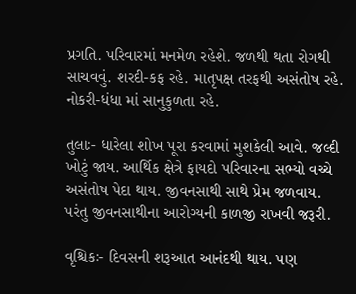પ્રગતિ. પરિવારમાં મનમેળ રહેશે. જળથી થતા રોગથી સાચવવું. શરદી-કફ રહે. માતૃપક્ષ તરફથી અસંતોષ રહે. નોકરી-ધંધા માં સાનુકુળતા રહે.

તુલાઃ- ધારેલા શોખ પૂરા કરવામાં મુશકેલી આવે. જલ્દી ખોટું જાય. આર્થિક ક્ષેત્રે ફાયદો પરિવારના સભ્યો વચ્ચે અસંતોષ પેદા થાય. જીવનસાથી સાથે પ્રેમ જળવાય. પરંતુ જીવનસાથીના આરોગ્યની કાળજી રાખવી જરૂરી.

વૃશ્ચિકઃ- દિવસની શરૂઆત આનંદથી થાય. પણ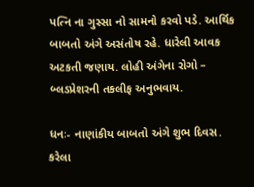પ‌ત્નિ ના ગુસ્સા નો સામનો કરવો પડે. આર્થિક બાબતો અંગે અસંતોષ રહે. ધારેલી આવક અટકતી જણાય. લોહી અંગેના રોગો – બ્લડપ્રેશરની તકલીફ અનુભવાય.

ધનઃ- નાણાંકીય બાબતો અંગે શુભ દિવસ. કરેલા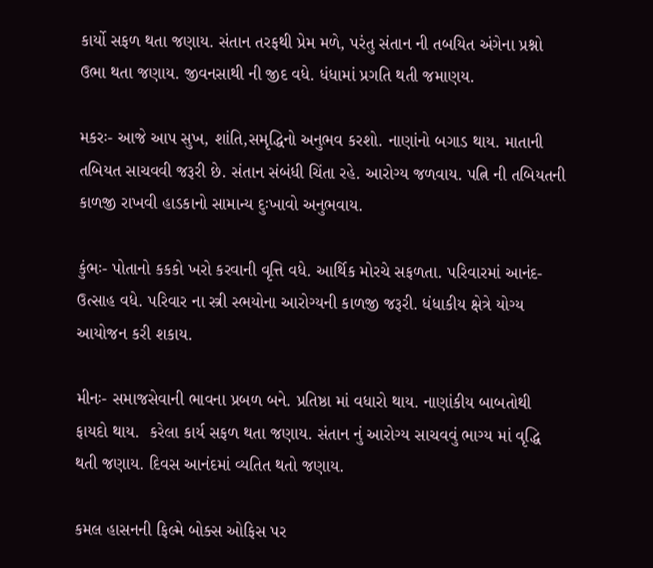કાર્યો સફળ થતા જણાય. સંતાન તરફથી પ્રેમ મળે, પરંતુ સંતાન ની તબયિત અંગેના પ્રશ્નો ઉભા થતા જણાય. જીવનસાથી ની જીદ વધે. ધંધામાં પ્રગતિ થતી જમાણય.

મકરઃ- આજે આપ સુખ, શાંતિ,સમૃદ્ધિનો અનુભવ કરશો. નાણાંનો બગાડ થાય. માતાની તબિયત સાચવવી જરૂરી છે. સંતાન સંબંધી ચિંતા રહે. આરોગ્ય જળવાય. પત્નિ ની તબિયતની કાળજી રાખવી હાડકાનો સામાન્ય દુઃખાવો અનુભવાય.

કુંભઃ- પોતાનો કકકો ખરો કરવાની વૃત્તિ વધે. આર્થિક મોરચે સફળતા. પરિવારમાં આનંદ-ઉત્સાહ વધે. પરિવાર ના સ્ત્રી સ્ભયોના આરોગ્યની કાળજી જરૂરી. ધંધાકીય ક્ષેત્રે યોગ્ય આયોજન કરી શકાય.

મીનઃ- સમાજસેવાની ભાવના પ્રબળ બને. પ્રતિષ્ઠા માં વધારો થાય. નાણાંકીય બાબતોથી ફાયદો થાય.  કરેલા કાર્ય સફળ થતા જણાય. સંતાન નું આરોગ્ય સાચવવું ભાગ્ય માં વૃદ્ધિ થતી જણાય. દિવસ આનંદમાં વ્યતિત થતો જણાય.

કમલ હાસનની ફિલ્મે બોક્સ ઓફિસ પર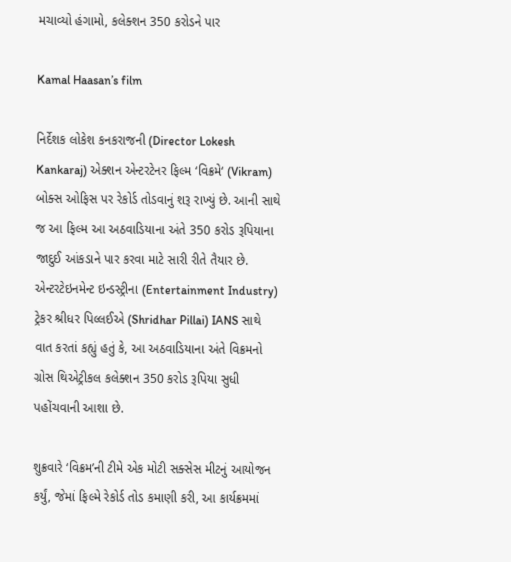મચાવ્યો હંગામો, કલેક્શન 350 કરોડને પાર

Kamal Haasan’s film

નિર્દેશક લોકેશ કનકરાજની (Director Lokesh Kankaraj) એક્શન એન્ટરટેનર ફિલ્મ ‘વિક્રમે‘ (Vikram) બોક્સ ઓફિસ પર રેકોર્ડ તોડવાનું શરૂ રાખ્યું છે. આની સાથે જ આ ફિલ્મ આ અઠવાડિયાના અંતે 350 કરોડ રૂપિયાના જાદુઈ આંકડાને પાર કરવા માટે સારી રીતે તૈયાર છે. એન્ટરટેઇનમેન્ટ ઇન્ડસ્ટ્રીના (Entertainment Industry) ટ્રેકર શ્રીધર પિલ્લઈએ (Shridhar Pillai) IANS સાથે વાત કરતાં કહ્યું હતું કે, આ અઠવાડિયાના અંતે વિક્રમનો ગ્રોસ થિએટ્રીકલ કલેક્શન 350 કરોડ રૂપિયા સુધી પહોંચવાની આશા છે.

શુક્રવારે ‘વિક્રમ’ની ટીમે એક મોટી સક્સેસ મીટનું આયોજન કર્યું, જેમાં ફિલ્મે રેકોર્ડ તોડ કમાણી કરી, આ કાર્યક્રમમાં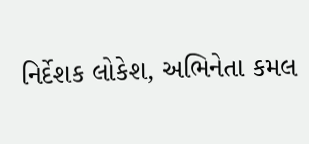નિર્દેશક લોકેશ, અભિનેતા કમલ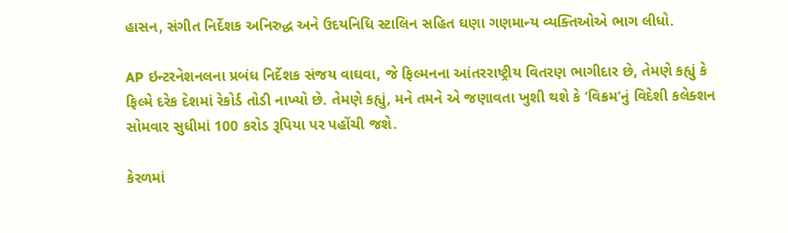હાસન, સંગીત નિર્દેશક અનિરુદ્ધ અને ઉદયનિધિ સ્ટાલિન સહિત ઘણા ગણમાન્ય વ્યક્તિઓએ ભાગ લીધો.

AP ઇન્ટરનેશનલના પ્રબંધ નિર્દેશક સંજય વાઘવા, જે ફિલ્મનના આંતરરાષ્ટ્રીય વિતરણ ભાગીદાર છે, તેમણે કહ્યું કે ફિલ્મે દરેક દેશમાં રેકોર્ડ તોડી નાખ્યો છે. તેમણે કહ્યું, મને તમને એ જણાવતા ખુશી થશે કે ‘વિક્રમ’નું વિદેશી કલેક્શન સોમવાર સુધીમાં 100 કરોડ રૂપિયા પર પહોંચી જશે.

કેરળમાં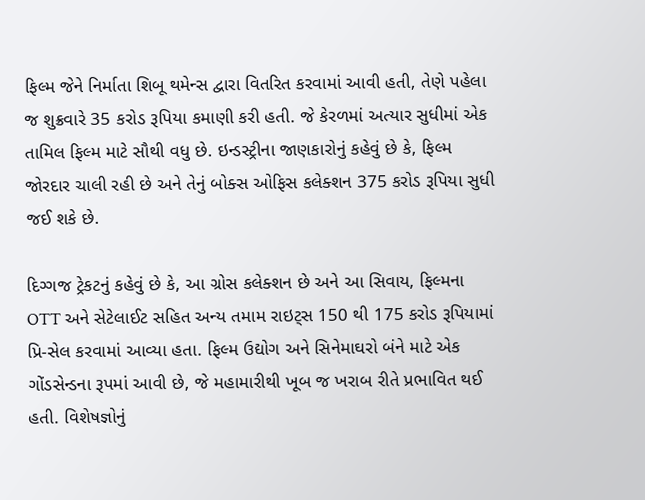ફિલ્મ જેને નિર્માતા શિબૂ થમેન્સ દ્વારા વિતરિત કરવામાં આવી હતી, તેણે પહેલા જ શુક્રવારે 35 કરોડ રૂપિયા કમાણી કરી હતી. જે કેરળમાં અત્યાર સુધીમાં એક તામિલ ફિલ્મ માટે સૌથી વધુ છે. ઇન્ડસ્ટ્રીના જાણકારોનું કહેવું છે કે, ફિલ્મ જોરદાર ચાલી રહી છે અને તેનું બોક્સ ઓફિસ કલેક્શન 375 કરોડ રૂપિયા સુધી જઈ શકે છે.

દિગ્ગજ ટ્રેકટનું કહેવું છે કે, આ ગ્રોસ કલેક્શન છે અને આ સિવાય, ફિલ્મના OTT અને સેટેલાઈટ સહિત અન્ય તમામ રાઇટ્સ 150 થી 175 કરોડ રૂપિયામાં પ્રિ-સેલ કરવામાં આવ્યા હતા. ફિલ્મ ઉદ્યોગ અને સિનેમાઘરો બંને માટે એક ગોંડસેન્ડના રૂપમાં આવી છે, જે મહામારીથી ખૂબ જ ખરાબ રીતે પ્રભાવિત થઈ હતી. વિશેષજ્ઞોનું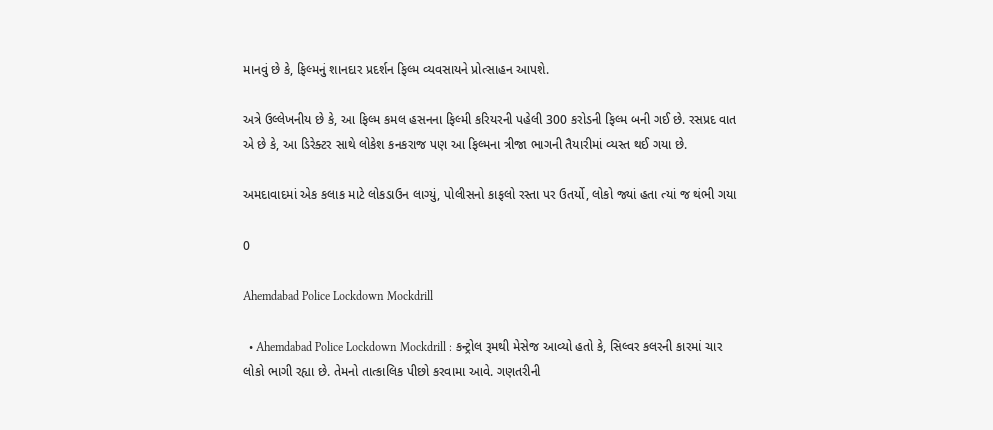માનવું છે કે, ફિલ્મનું શાનદાર પ્રદર્શન ફિલ્મ વ્યવસાયને પ્રોત્સાહન આપશે.

અત્રે ઉલ્લેખનીય છે કે, આ ફિલ્મ કમલ હસનના ફિલ્મી કરિયરની પહેલી 300 કરોડની ફિલ્મ બની ગઈ છે. રસપ્રદ વાત એ છે કે, આ ડિરેક્ટર સાથે લોકેશ કનકરાજ પણ આ ફિલ્મના ત્રીજા ભાગની તૈયારીમાં વ્યસ્ત થઈ ગયા છે.

અમદાવાદમાં એક કલાક માટે લોકડાઉન લાગ્યું, પોલીસનો કાફલો રસ્તા પર ઉતર્યો, લોકો જ્યાં હતા ત્યાં જ થંભી ગયા

0

Ahemdabad Police Lockdown Mockdrill

  • Ahemdabad Police Lockdown Mockdrill : કન્ટ્રોલ રૂમથી મેસેજ આવ્યો હતો કે, સિલ્વર કલરની કારમાં ચાર લોકો ભાગી રહ્યા છે. તેમનો તાત્કાલિક પીછો કરવામા આવે. ગણતરીની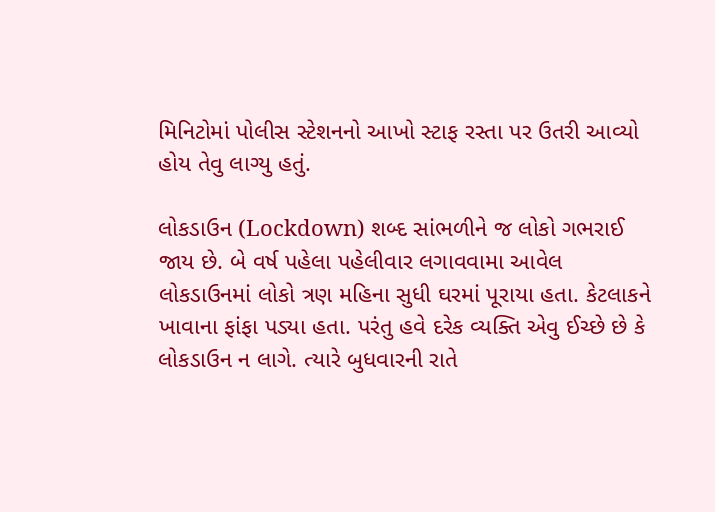મિનિટોમાં પોલીસ સ્ટેશનનો આખો સ્ટાફ રસ્તા પર ઉતરી આવ્યો હોય તેવુ લાગ્યુ હતું.

લોકડાઉન (Lockdown) શબ્દ સાંભળીને જ લોકો ગભરાઈ જાય છે. બે વર્ષ પહેલા પહેલીવાર લગાવવામા આવેલ લોકડાઉનમાં લોકો ત્રણ મહિના સુધી ઘરમાં પૂરાયા હતા. કેટલાકને ખાવાના ફાંફા પડ્યા હતા. પરંતુ હવે દરેક વ્યક્તિ એવુ ઈચ્છે છે કે લોકડાઉન ન લાગે. ત્યારે બુધવારની રાતે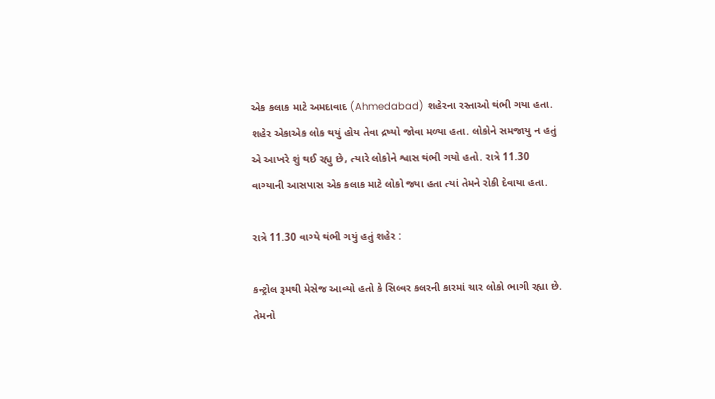એક કલાક માટે અમદાવાદ (Ahmedabad) શહેરના રસ્તાઓ થંભી ગયા હતા. શહેર એકાએક લોક થયું હોય તેવા દ્રષ્યો જોવા મળ્યા હતા. લોકોને સમજાયુ ન હતું એ આખરે શું થઈ રહ્યુ છે, ત્યારે લોકોને શ્વાસ થંભી ગયો હતો. રાત્રે 11.30 વાગ્યાની આસપાસ એક કલાક માટે લોકો જ્યા હતા ત્યાં તેમને રોકી દેવાયા હતા.

રાત્રે 11.30 વાગ્યે થંભી ગયું હતું શહેર :

કન્ટ્રોલ રૂમથી મેસેજ આવ્યો હતો કે સિલ્વર કલરની કારમાં ચાર લોકો ભાગી રહ્યા છે. તેમનો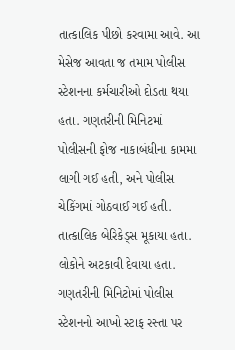તાત્કાલિક પીછો કરવામા આવે. આ મેસેજ આવતા જ તમામ પોલીસ સ્ટેશનના કર્મચારીઓ દોડતા થયા હતા. ગણતરીની મિનિટમાં પોલીસની ફોજ નાકાબંધીના કામમા લાગી ગઈ હતી, અને પોલીસ ચેકિંગમાં ગોઠવાઈ ગઈ હતી. તાત્કાલિક બેરિકેડ્સ મૂકાયા હતા. લોકોને અટકાવી દેવાયા હતા. ગણતરીની મિનિટોમાં પોલીસ સ્ટેશનનો આખો સ્ટાફ રસ્તા પર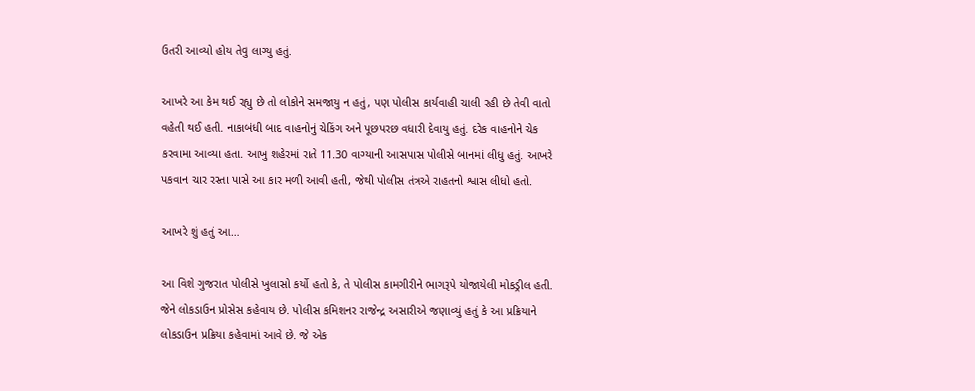ઉતરી આવ્યો હોય તેવુ લાગ્યુ હતું.

આખરે આ કેમ થઈ રહ્યુ છે તો લોકોને સમજાયુ ન હતું, પણ પોલીસ કાર્યવાહી ચાલી રહી છે તેવી વાતો વહેતી થઈ હતી. નાકાબંધી બાદ વાહનોનું ચેકિંગ અને પૂછપરછ વધારી દેવાયુ હતું. દરેક વાહનોને ચેક કરવામા આવ્યા હતા. આખુ શહેરમાં રાતે 11.30 વાગ્યાની આસપાસ પોલીસે બાનમાં લીધુ હતું. આખરે પકવાન ચાર રસ્તા પાસે આ કાર મળી આવી હતી, જેથી પોલીસ તંત્રએ રાહતનો શ્વાસ લીધો હતો.

આખરે શું હતું આ…

આ વિશે ગુજરાત પોલીસે ખુલાસો કર્યો હતો કે, તે પોલીસ કામગીરીને ભાગરૂપે યોજાયેલી મોકડ્રીલ હતી. જેને લોકડાઉન પ્રોસેસ કહેવાય છે. પોલીસ કમિશનર રાજેન્દ્ર અસારીએ જણાવ્યું હતું કે આ પ્રક્રિયાને લોકડાઉન પ્રક્રિયા કહેવામાં આવે છે. જે એક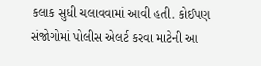કલાક સુધી ચલાવવામાં આવી હતી. કોઈપણ સંજોગોમાં પોલીસ એલર્ટ કરવા માટેની આ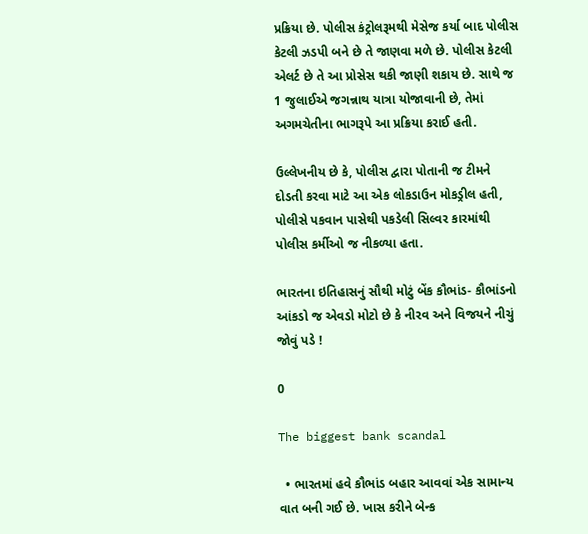પ્રક્રિયા છે. પોલીસ કંટ્રોલરૂમથી મેસેજ કર્યા બાદ પોલીસ કેટલી ઝડપી બને છે તે જાણવા મળે છે. પોલીસ કેટલી એલર્ટ છે તે આ પ્રોસેસ થકી જાણી શકાય છે. સાથે જ 1 જુલાઈએ જગન્નાથ યાત્રા યોજાવાની છે, તેમાં અગમચેતીના ભાગરૂપે આ પ્રક્રિયા કરાઈ હતી.

ઉલ્લેખનીય છે કે, પોલીસ દ્વારા પોતાની જ ટીમને દોડતી કરવા માટે આ એક લોકડાઉન મોકડ્રીલ હતી, પોલીસે પકવાન પાસેથી પકડેલી સિલ્વર કારમાંથી પોલીસ કર્મીઓ જ નીકળ્યા હતા.

ભારતના ઇતિહાસનું સૌથી મોટું બેંક કૌભાંડ- કૌભાંડનો આંકડો જ એવડો મોટો છે કે નીરવ અને વિજયને નીચું જોવું પડે !

0

The biggest bank scandal

  • ભારતમાં હવે કૌભાંડ બહાર આવવાં એક સામાન્ય વાત બની ગઈ છે. ખાસ કરીને બેન્ક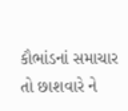કૌભાંડનાં સમાચાર તો છાશવારે ને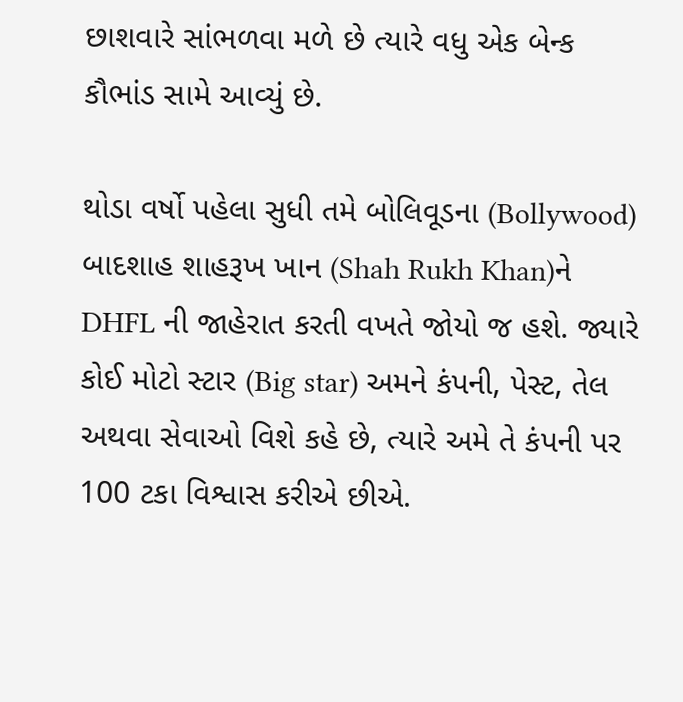છાશવારે સાંભળવા મળે છે ત્યારે વધુ એક બેન્ક કૌભાંડ સામે આવ્યું છે.

થોડા વર્ષો પહેલા સુધી તમે બોલિવૂડના (Bollywood) બાદશાહ શાહરૂખ ખાન (Shah Rukh Khan)ને DHFL ની જાહેરાત કરતી વખતે જોયો જ હશે. જ્યારે કોઈ મોટો સ્ટાર (Big star) અમને કંપની, પેસ્ટ, તેલ અથવા સેવાઓ વિશે કહે છે, ત્યારે અમે તે કંપની પર 100 ટકા વિશ્વાસ કરીએ છીએ.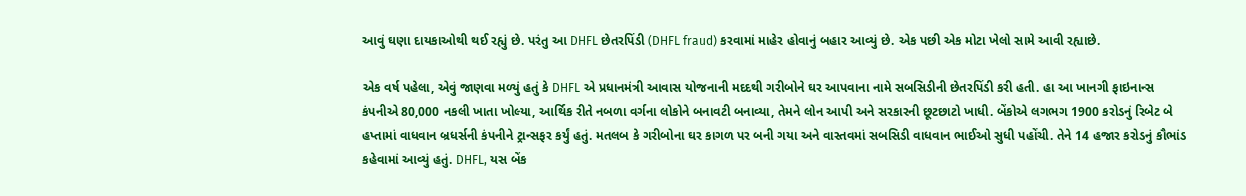આવું ઘણા દાયકાઓથી થઈ રહ્યું છે. પરંતુ આ DHFL છેતરપિંડી (DHFL fraud) કરવામાં માહેર હોવાનું બહાર આવ્યું છે. એક પછી એક મોટા ખેલો સામે આવી રહ્યાછે.

એક વર્ષ પહેલા, એવું જાણવા મળ્યું હતું કે DHFL એ પ્રધાનમંત્રી આવાસ યોજનાની મદદથી ગરીબોને ઘર આપવાના નામે સબસિડીની છેતરપિંડી કરી હતી. હા આ ખાનગી ફાઇનાન્સ કંપનીએ 80,000 નકલી ખાતા ખોલ્યા, આર્થિક રીતે નબળા વર્ગના લોકોને બનાવટી બનાવ્યા, તેમને લોન આપી અને સરકારની છૂટછાટો ખાધી. બેંકોએ લગભગ 1900 કરોડનું રિબેટ બે હપ્તામાં વાધવાન બ્રધર્સની કંપનીને ટ્રાન્સફર કર્યું હતું. મતલબ કે ગરીબોના ઘર કાગળ પર બની ગયા અને વાસ્તવમાં સબસિડી વાધવાન ભાઈઓ સુધી પહોંચી. તેને 14 હજાર કરોડનું કૌભાંડ કહેવામાં આવ્યું હતું. DHFL, યસ બેંક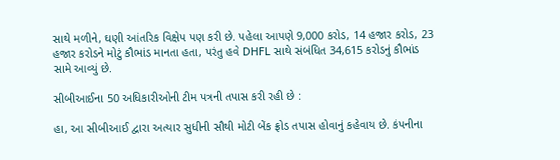સાથે મળીને, ઘણી આંતરિક વિક્ષેપ પણ કરી છે. પહેલા આપણે 9,000 કરોડ, 14 હજાર કરોડ, 23 હજાર કરોડને મોટું કૌભાંડ માનતા હતા, પરંતુ હવે DHFL સાથે સંબંધિત 34,615 કરોડનું કૌભાંડ સામે આવ્યું છે.

સીબીઆઈના 50 અધિકારીઓની ટીમ પત્રની તપાસ કરી રહી છે :

હા, આ સીબીઆઈ દ્વારા અત્યાર સુધીની સૌથી મોટી બેંક ફ્રોડ તપાસ હોવાનું કહેવાય છે. કંપનીના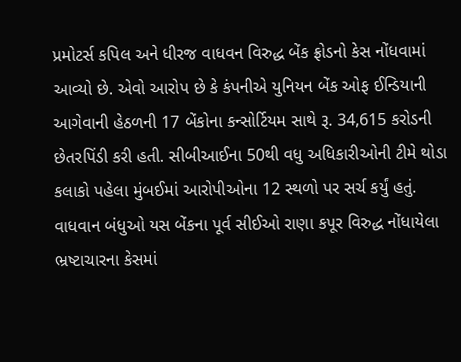પ્રમોટર્સ કપિલ અને ધીરજ વાધવન વિરુદ્ધ બેંક ફ્રોડનો કેસ નોંધવામાં આવ્યો છે. એવો આરોપ છે કે કંપનીએ યુનિયન બેંક ઓફ ઈન્ડિયાની આગેવાની હેઠળની 17 બેંકોના કન્સોર્ટિયમ સાથે રૂ. 34,615 કરોડની છેતરપિંડી કરી હતી. સીબીઆઈના 50થી વધુ અધિકારીઓની ટીમે થોડા કલાકો પહેલા મુંબઈમાં આરોપીઓના 12 સ્થળો પર સર્ચ કર્યું હતું. વાધવાન બંધુઓ યસ બેંકના પૂર્વ સીઈઓ રાણા કપૂર વિરુદ્ધ નોંધાયેલા ભ્રષ્ટાચારના કેસમાં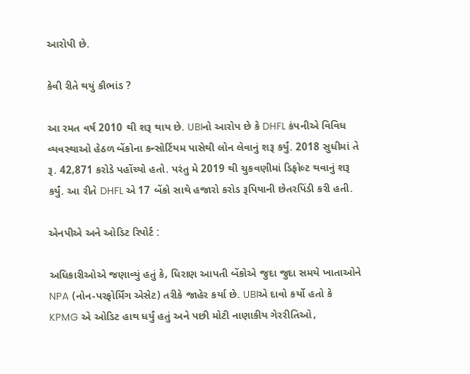આરોપી છે.

કેવી રીતે થયું કૌભાંડ ?

આ રમત વર્ષ 2010 થી શરૂ થાય છે. UBIનો આરોપ છે કે DHFL કંપનીએ વિવિધ વ્યવસ્થાઓ હેઠળ બેંકોના કન્સોર્ટિયમ પાસેથી લોન લેવાનું શરૂ કર્યું. 2018 સુધીમાં તે રૂ. 42,871 કરોડે પહોંચ્યો હતો. પરંતુ મે 2019 થી ચુકવણીમાં ડિફોલ્ટ થવાનું શરૂ કર્યું. આ રીતે DHFL એ 17 બેંકો સાથે હજારો કરોડ રૂપિયાની છેતરપિંડી કરી હતી.

એનપીએ અને ઓડિટ રિપોર્ટ :

અધિકારીઓએ જણાવ્યું હતું કે, ધિરાણ આપતી બેંકોએ જુદા જુદા સમયે ખાતાઓને NPA (નોન-પરફોર્મિંગ એસેટ) તરીકે જાહેર કર્યા છે. UBIએ દાવો કર્યો હતો કે KPMG એ ઓડિટ હાથ ધર્યું હતું અને પછી મોટી નાણાકીય ગેરરીતિઓ,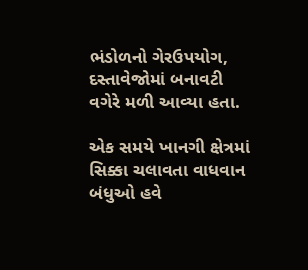ભંડોળનો ગેરઉપયોગ, દસ્તાવેજોમાં બનાવટી વગેરે મળી આવ્યા હતા.

એક સમયે ખાનગી ક્ષેત્રમાં સિક્કા ચલાવતા વાધવાન બંધુઓ હવે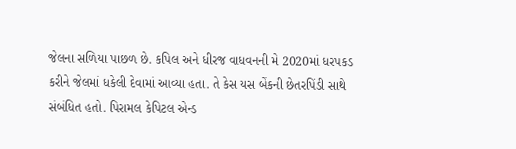જેલના સળિયા પાછળ છે. કપિલ અને ધીરજ વાધવનની મે 2020માં ધરપકડ કરીને જેલમાં ધકેલી દેવામાં આવ્યા હતા. તે કેસ યસ બેંકની છેતરપિંડી સાથે સંબંધિત હતો. પિરામલ કેપિટલ એન્ડ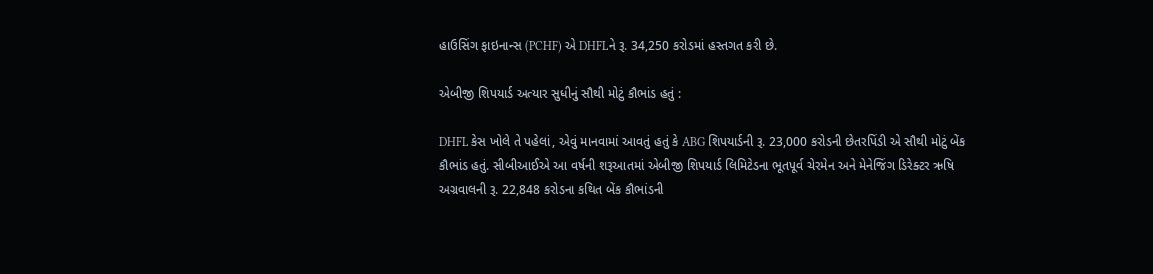હાઉસિંગ ફાઇનાન્સ (PCHF) એ DHFLને રૂ. 34,250 કરોડમાં હસ્તગત કરી છે.

એબીજી શિપયાર્ડ અત્યાર સુધીનું સૌથી મોટું કૌભાંડ હતું :

DHFL કેસ ખોલે તે પહેલાં, એવું માનવામાં આવતું હતું કે ABG શિપયાર્ડની રૂ. 23,000 કરોડની છેતરપિંડી એ સૌથી મોટું બેંક કૌભાંડ હતું. સીબીઆઈએ આ વર્ષની શરૂઆતમાં એબીજી શિપયાર્ડ લિમિટેડના ભૂતપૂર્વ ચેરમેન અને મેનેજિંગ ડિરેક્ટર ઋષિ અગ્રવાલની રૂ. 22,848 કરોડના કથિત બેંક કૌભાંડની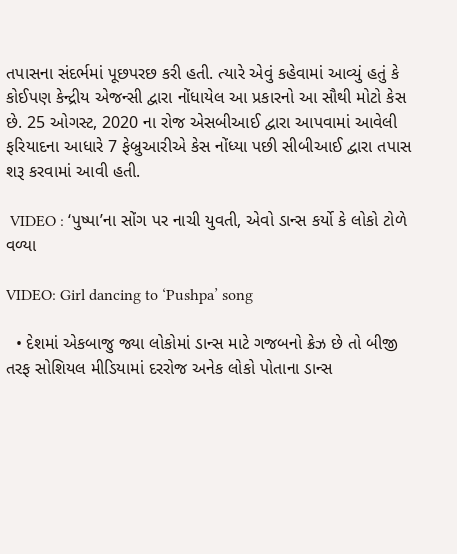તપાસના સંદર્ભમાં પૂછપરછ કરી હતી. ત્યારે એવું કહેવામાં આવ્યું હતું કે કોઈપણ કેન્દ્રીય એજન્સી દ્વારા નોંધાયેલ આ પ્રકારનો આ સૌથી મોટો કેસ છે. 25 ઓગસ્ટ, 2020 ના રોજ એસબીઆઈ દ્વારા આપવામાં આવેલી ફરિયાદના આધારે 7 ફેબ્રુઆરીએ કેસ નોંધ્યા પછી સીબીઆઈ દ્વારા તપાસ શરૂ કરવામાં આવી હતી.

 VIDEO : ‘પુષ્પા’ના સોંગ પર નાચી યુવતી, એવો ડાન્સ કર્યો કે લોકો ટોળે વળ્યા

VIDEO: Girl dancing to ‘Pushpa’ song

  • દેશમાં એકબાજુ જ્યા લોકોમાં ડાન્સ માટે ગજબનો ક્રેઝ છે તો બીજી તરફ સોશિયલ મીડિયામાં દરરોજ અનેક લોકો પોતાના ડાન્સ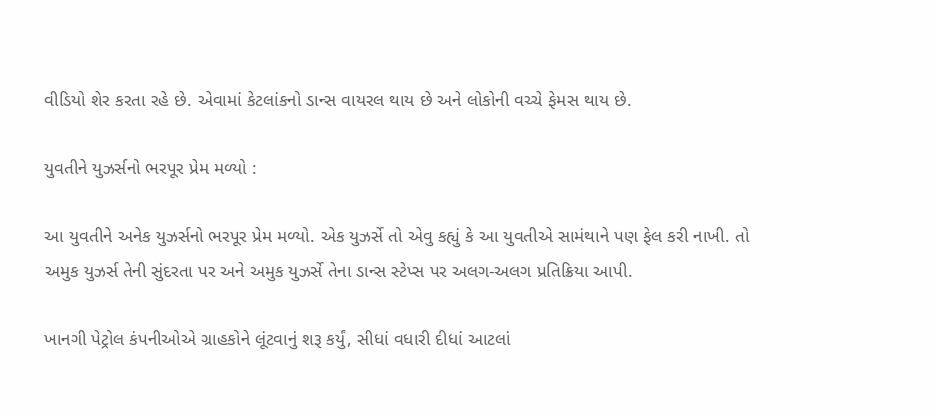વીડિયો શેર કરતા રહે છે. એવામાં કેટલાંકનો ડાન્સ વાયરલ થાય છે અને લોકોની વચ્ચે ફેમસ થાય છે.

યુવતીને યુઝર્સનો ભરપૂર પ્રેમ મળ્યો :

આ યુવતીને અનેક યુઝર્સનો ભરપૂર પ્રેમ મળ્યો. એક યુઝર્સે તો એવુ કહ્યું કે આ યુવતીએ સામંથાને પણ ફેલ કરી નાખી. તો અમુક યુઝર્સ તેની સુંદરતા પર અને અમુક યુઝર્સે તેના ડાન્સ સ્ટેપ્સ પર અલગ-અલગ પ્રતિક્રિયા આપી.

ખાનગી પેટ્રોલ કંપનીઓએ ગ્રાહકોને લૂંટવાનું શરૂ કર્યું, સીધાં વધારી દીધાં આટલાં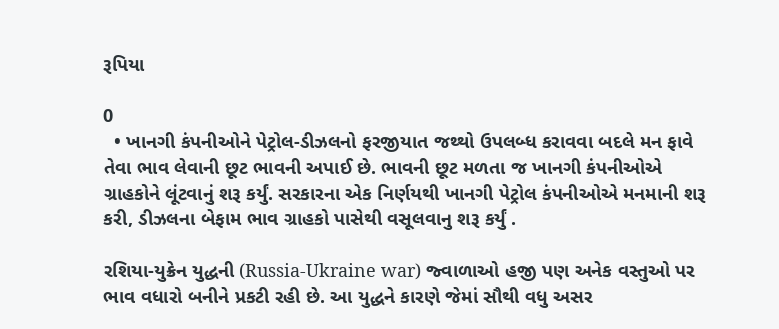રૂપિયા

0
  • ખાનગી કંપનીઓને પેટ્રોલ-ડીઝલનો ફરજીયાત જથ્થો ઉપલબ્ધ કરાવવા બદલે મન ફાવે તેવા ભાવ લેવાની છૂટ ભાવની અપાઈ છે. ભાવની છૂટ મળતા જ ખાનગી કંપનીઓએ ગ્રાહકોને લૂંટવાનું શરૂ કર્યું. સરકારના એક નિર્ણયથી ખાનગી પેટ્રોલ કંપનીઓએ મનમાની શરૂ કરી, ડીઝલના બેફામ ભાવ ગ્રાહકો પાસેથી વસૂલવાનુ શરૂ કર્યું .

રશિયા-યુક્રેન યુદ્ધની (Russia-Ukraine war) જ્વાળાઓ હજી પણ અનેક વસ્તુઓ પર ભાવ વધારો બનીને પ્રકટી રહી છે. આ યુદ્ધને કારણે જેમાં સૌથી વધુ અસર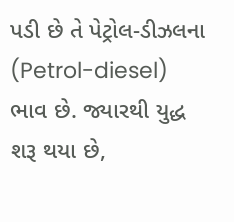પડી છે તે પેટ્રોલ-ડીઝલના (Petrol-diesel) ભાવ છે. જ્યારથી યુદ્ધ શરૂ થયા છે,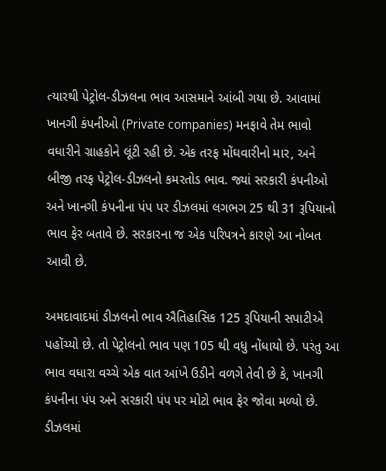ત્યારથી પેટ્રોલ-ડીઝલના ભાવ આસમાને આંબી ગયા છે. આવામાં ખાનગી કંપનીઓ (Private companies) મનફાવે તેમ ભાવો વધારીને ગ્રાહકોને લૂંટી રહી છે. એક તરફ મોંઘવારીનો માર, અને બીજી તરફ પેટ્રોલ-ડીઝલનો કમરતોડ ભાવ. જ્યાં સરકારી કંપનીઓ અને ખાનગી કંપનીના પંપ પર ડીઝલમાં લગભગ 25 થી 31 રૂપિયાનો ભાવ ફેર બતાવે છે. સરકારના જ એક પરિપત્રને કારણે આ નોબત આવી છે.

અમદાવાદમાં ડીઝલનો ભાવ ઐતિહાસિક 125 રૂપિયાની સપાટીએ પહોંચ્યો છે. તો પેટ્રોલનો ભાવ પણ 105 થી વધુ નોંધાયો છે. પરંતુ આ ભાવ વધારા વચ્ચે એક વાત આંખે ઉડીને વળગે તેવી છે કે, ખાનગી કંપનીના પંપ અને સરકારી પંપ પર મોટો ભાવ ફેર જોવા મળ્યો છે. ડીઝલમાં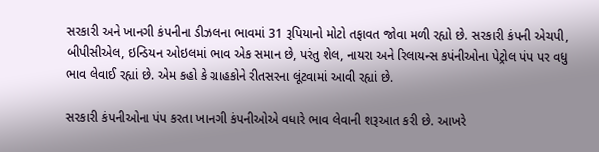સરકારી અને ખાનગી કંપનીના ડીઝલના ભાવમાં 31 રૂપિયાનો મોટો તફાવત જોવા મળી રહ્યો છે. સરકારી કંપની એચપી, બીપીસીએલ, ઇન્ડિયન ઓઇલમાં ભાવ એક સમાન છે, પરંતુ શેલ, નાયરા અને રિલાયન્સ કપંનીઓના પેટ્રોલ પંપ પર વધુ ભાવ લેવાઈ રહ્યાં છે. એમ કહો કે ગ્રાહકોને રીતસરના લૂંટવામાં આવી રહ્યાં છે.

સરકારી કંપનીઓના પંપ કરતા ખાનગી કંપનીઓએ વધારે ભાવ લેવાની શરૂઆત કરી છે. આખરે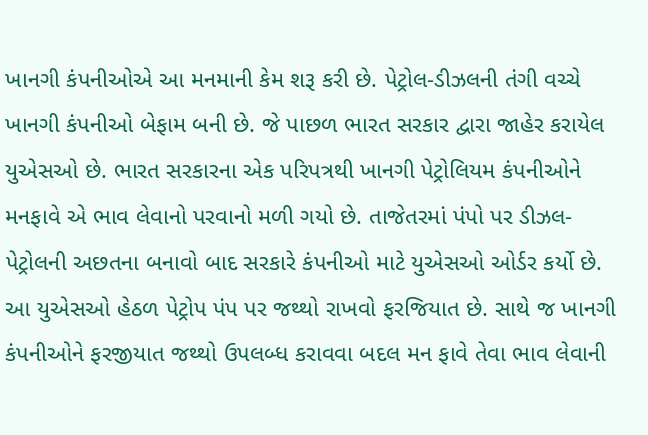ખાનગી કંપનીઓએ આ મનમાની કેમ શરૂ કરી છે. પેટ્રોલ-ડીઝલની તંગી વચ્ચે ખાનગી કંપનીઓ બેફામ બની છે. જે પાછળ ભારત સરકાર દ્વારા જાહેર કરાયેલ યુએસઓ છે. ભારત સરકારના એક પરિપત્રથી ખાનગી પેટ્રોલિયમ કંપનીઓને મનફાવે એ ભાવ લેવાનો પરવાનો મળી ગયો છે. તાજેતરમાં પંપો પર ડીઝલ-પેટ્રોલની અછતના બનાવો બાદ સરકારે કંપનીઓ માટે યુએસઓ ઓર્ડર કર્યો છે. આ યુએસઓ હેઠળ પેટ્રોપ પંપ પર જથ્થો રાખવો ફરજિયાત છે. સાથે જ ખાનગી કંપનીઓને ફરજીયાત જથ્થો ઉપલબ્ધ કરાવવા બદલ મન ફાવે તેવા ભાવ લેવાની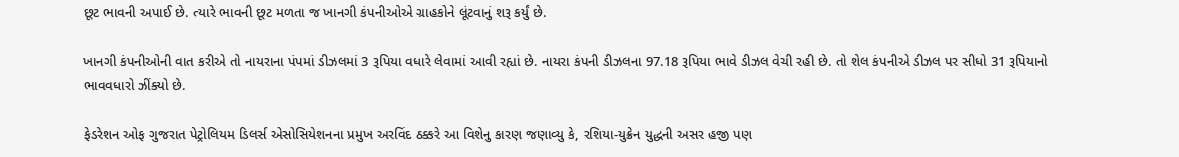છૂટ ભાવની અપાઈ છે. ત્યારે ભાવની છૂટ મળતા જ ખાનગી કંપનીઓએ ગ્રાહકોને લૂંટવાનું શરૂ કર્યું છે.

ખાનગી કંપનીઓની વાત કરીએ તો નાયરાના પંપમાં ડીઝલમાં 3 રૂપિયા વધારે લેવામાં આવી રહ્યાં છે. નાયરા કંપની ડીઝલના 97.18 રૂપિયા ભાવે ડીઝલ વેચી રહી છે. તો શેલ કંપનીએ ડીઝલ પર સીધો 31 રૂપિયાનો ભાવવધારો ઝીંક્યો છે.

ફેડરેશન ઓફ ગુજરાત પેટ્રોલિયમ ડિલર્સ એસોસિયેશનના પ્રમુખ અરવિંદ ઠક્કરે આ વિશેનુ કારણ જણાવ્યુ કે, રશિયા-યુક્રેન યુદ્ધની અસર હજી પણ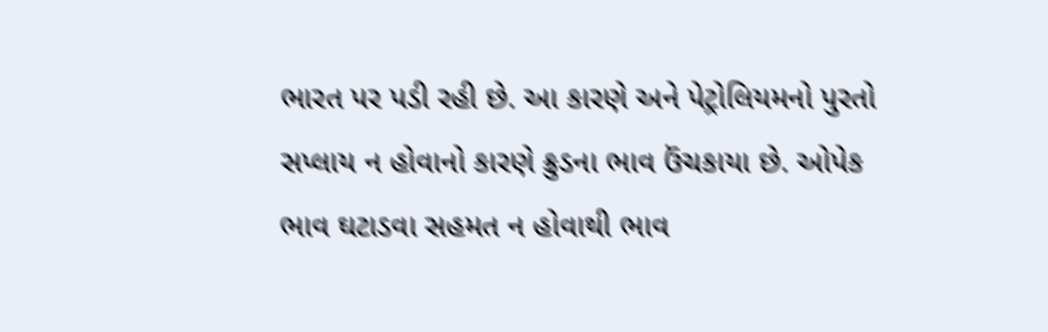ભારત પર પડી રહી છે. આ કારણે અને પેટ્રોલિયમનો પુરતો સપ્લાય ન હોવાનો કારણે ક્રુડના ભાવ ઉંચકાયા છે. ઓપેક ભાવ ઘટાડવા સહમત ન હોવાથી ભાવ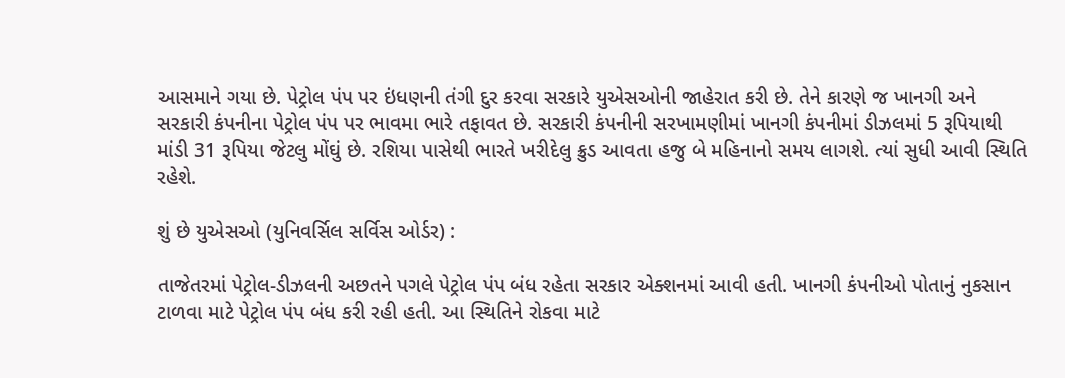આસમાને ગયા છે. પેટ્રોલ પંપ પર ઇંધણની તંગી દુર કરવા સરકારે યુએસઓની જાહેરાત કરી છે. તેને કારણે જ ખાનગી અને સરકારી કંપનીના પેટ્રોલ પંપ પર ભાવમા ભારે તફાવત છે. સરકારી કંપનીની સરખામણીમાં ખાનગી કંપનીમાં ડીઝલમાં 5 રૂપિયાથી માંડી 31 રૂપિયા જેટલુ મોંઘું છે. રશિયા પાસેથી ભારતે ખરીદેલુ ક્રુડ આવતા હજુ બે મહિનાનો સમય લાગશે. ત્યાં સુધી આવી સ્થિતિ રહેશે.

શું છે યુએસઓ (યુનિવર્સિલ સર્વિસ ઓર્ડર) :

તાજેતરમાં પેટ્રોલ-ડીઝલની અછતને પગલે પેટ્રોલ પંપ બંધ રહેતા સરકાર એક્શનમાં આવી હતી. ખાનગી કંપનીઓ પોતાનું નુકસાન ટાળવા માટે પેટ્રોલ પંપ બંધ કરી રહી હતી. આ સ્થિતિને રોકવા માટે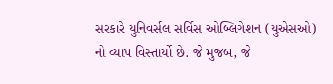સરકારે યુનિવર્સલ સર્વિસ ઓબ્લિગેશન (યુએસઓ) નો વ્યાપ વિસ્તાર્યો છે. જે મુજબ, જે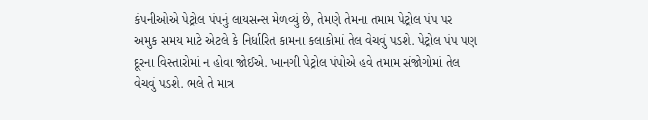કંપનીઓએ પેટ્રોલ પંપનું લાયસન્સ મેળવ્યું છે, તેમણે તેમના તમામ પેટ્રોલ પંપ પર અમુક સમય માટે એટલે કે નિર્ધારિત કામના કલાકોમાં તેલ વેચવું પડશે. પેટ્રોલ પંપ પણ દૂરના વિસ્તારોમાં ન હોવા જોઈએ. ખાનગી પેટ્રોલ પંપોએ હવે તમામ સંજોગોમાં તેલ વેચવું પડશે. ભલે તે માત્ર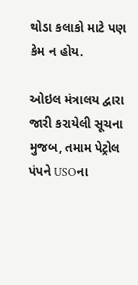થોડા કલાકો માટે પણ કેમ ન હોય.

ઓઇલ મંત્રાલય દ્વારા જારી કરાયેલી સૂચના મુજબ, તમામ પેટ્રોલ પંપને USOના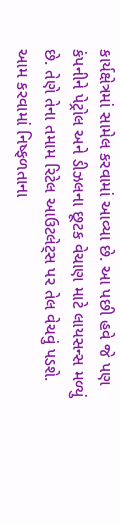કાર્યક્ષેત્રમાં સામેલ કરવામાં આવ્યા છે. આ પછી હવે જે પણ કંપનીને પેટ્રોલ અને ડીઝલના છૂટક વેચાણ માટે લાયસન્સ મળ્યું છે. તેણે તેના તમામ રિટેલ આઉટલેટ્સ પર તેલ વેચવું પડશે. આમ કરવામાં નિષ્ફળતાના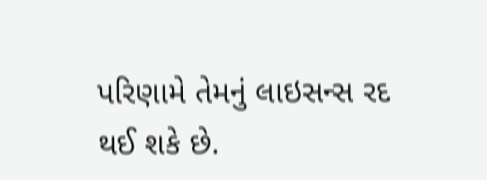પરિણામે તેમનું લાઇસન્સ રદ થઈ શકે છે.